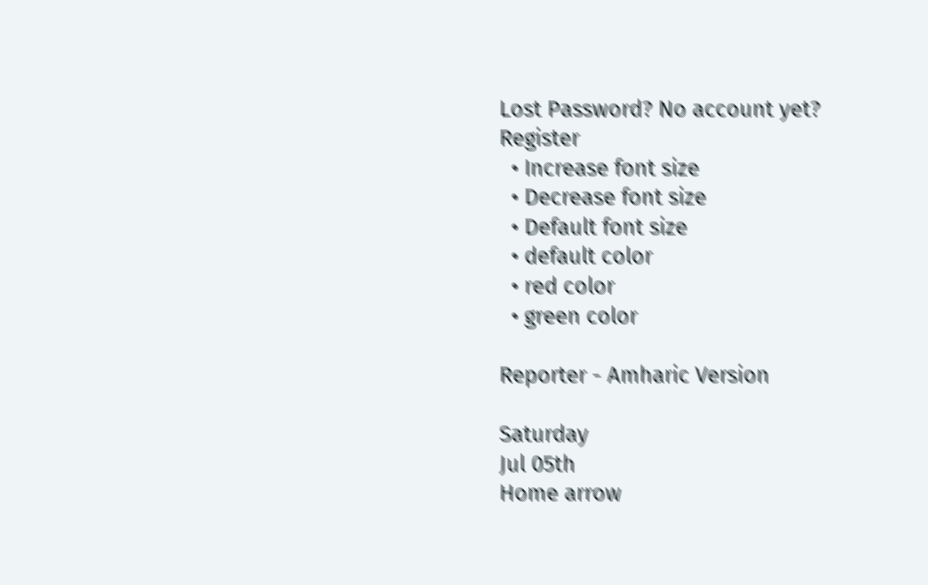Lost Password? No account yet? Register
  • Increase font size
  • Decrease font size
  • Default font size
  • default color
  • red color
  • green color

Reporter - Amharic Version

Saturday
Jul 05th
Home arrow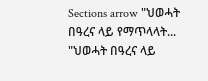Sections arrow "ህወሓት በዓረና ላይ የማጥላላት...
"ህወሓት በዓረና ላይ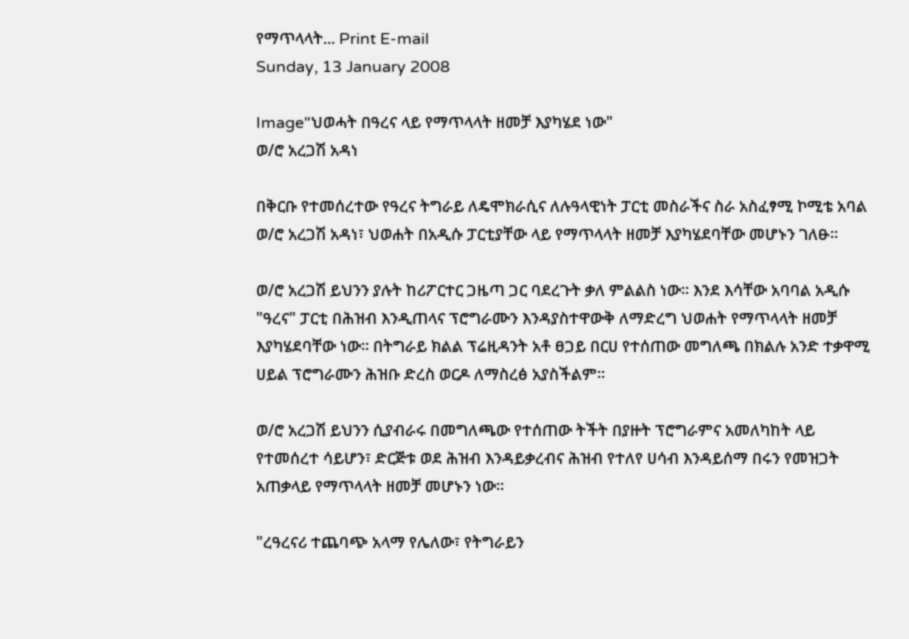የማጥላላት... Print E-mail
Sunday, 13 January 2008

Image"ህወሓት በዓረና ላይ የማጥላላት ዘመቻ እያካሄደ ነው"
ወ/ሮ አረጋሽ አዳነ

በቅርቡ የተመሰረተው የዓረና ትግራይ ለዴሞክራሲና ለሉዓላዊነት ፓርቲ መስራችና ስራ አስፈፃሚ ኮሚቴ አባል ወ/ሮ አረጋሽ አዳነ፣ ህወሐት በአዲሱ ፓርቲያቸው ላይ የማጥላላት ዘመቻ እያካሄደባቸው መሆኑን ገለፁ፡፡

ወ/ሮ አረጋሽ ይህንን ያሉት ከሪፖርተር ጋዜጣ ጋር ባደረጉት ቃለ ምልልስ ነው፡፡ እንደ እሳቸው አባባል አዲሱ "ዓረና" ፓርቲ በሕዝብ እንዲጠላና ፕሮግራሙን እንዳያስተዋውቅ ለማድረግ ህወሐት የማጥላላት ዘመቻ እያካሄደባቸው ነው፡፡ በትግራይ ክልል ፕሬዚዳንት አቶ ፀጋይ በርሀ የተሰጠው መግለጫ በክልሉ አንድ ተቃዋሚ ሀይል ፕሮግራሙን ሕዝቡ ድረስ ወርዶ ለማስረፅ አያስችልም፡፡

ወ/ሮ አረጋሽ ይህንን ሲያብራሩ በመግለጫው የተሰጠው ትችት በያዙት ፕሮግራምና አመለካከት ላይ የተመሰረተ ሳይሆን፣ ድርጅቱ ወደ ሕዝብ እንዳይቃረብና ሕዝብ የተለየ ሀሳብ እንዳይሰማ በሩን የመዝጋት አጠቃላይ የማጥላላት ዘመቻ መሆኑን ነው፡፡

"ረዓረናሪ ተጨባጭ አላማ የሌለው፣ የትግራይን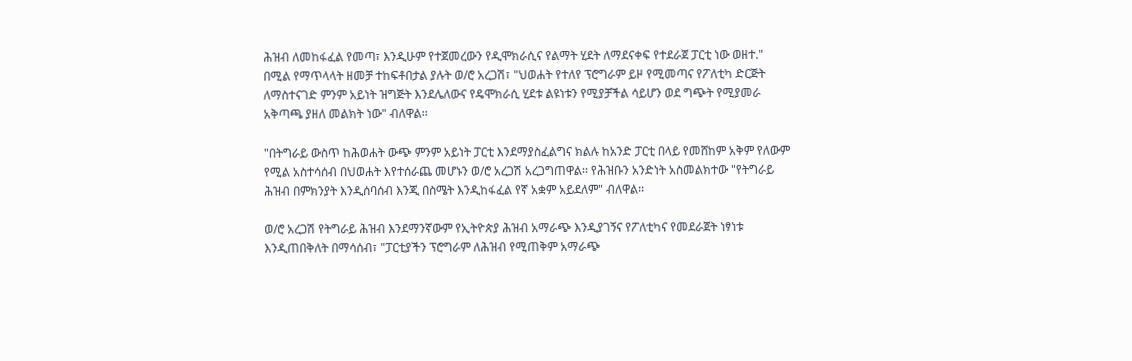ሕዝብ ለመከፋፈል የመጣ፣ እንዲሁም የተጀመረውን የዲሞክራሲና የልማት ሂደት ለማደናቀፍ የተደራጀ ፓርቲ ነው ወዘተ." በሚል የማጥላላት ዘመቻ ተከፍቶበታል ያሉት ወ/ሮ አረጋሽ፣ "ህወሐት የተለየ ፕሮግራም ይዞ የሚመጣና የፖለቲካ ድርጅት ለማስተናገድ ምንም አይነት ዝግጅት እንደሌለውና የዴሞክራሲ ሂደቱ ልዩነቱን የሚያቻችል ሳይሆን ወደ ግጭት የሚያመራ አቅጣጫ ያዘለ መልክት ነው" ብለዋል፡፡

"በትግራይ ውስጥ ከሕወሐት ውጭ ምንም አይነት ፓርቲ እንደማያስፈልግና ክልሉ ከአንድ ፓርቲ በላይ የመሸከም አቅም የለውም የሚል አስተሳሰብ በህወሐት እየተሰራጨ መሆኑን ወ/ሮ አረጋሽ አረጋግጠዋል፡፡ የሕዝቡን አንድነት አስመልክተው "የትግራይ ሕዝብ በምክንያት እንዲሰባሰብ እንጂ በስሜት እንዲከፋፈል የኛ አቋም አይደለም" ብለዋል፡፡

ወ/ሮ አረጋሽ የትግራይ ሕዝብ እንደማንኛውም የኢትዮጵያ ሕዝብ አማራጭ እንዲያገኝና የፖለቲካና የመደራጀት ነፃነቱ እንዲጠበቅለት በማሳሰብ፣ "ፓርቲያችን ፕሮግራም ለሕዝብ የሚጠቅም አማራጭ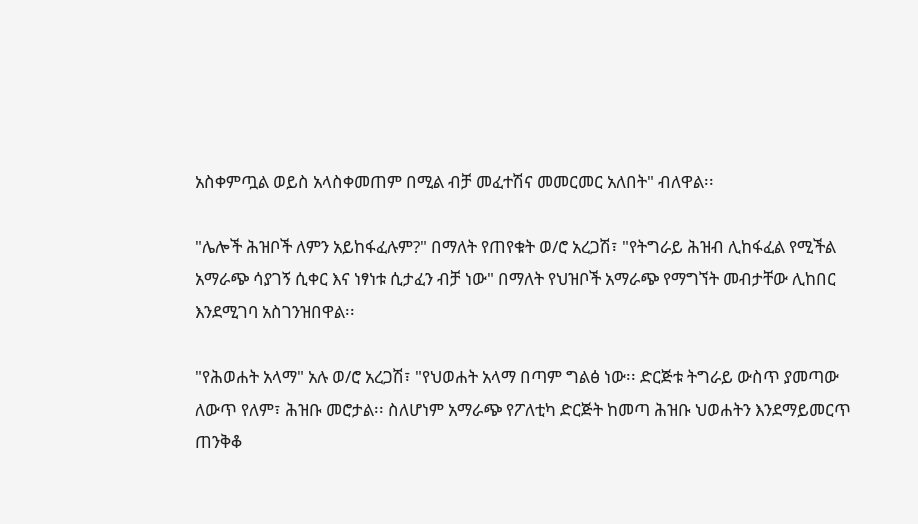አስቀምጧል ወይስ አላስቀመጠም በሚል ብቻ መፈተሽና መመርመር አለበት" ብለዋል፡፡

"ሌሎች ሕዝቦች ለምን አይከፋፈሉም?" በማለት የጠየቁት ወ/ሮ አረጋሽ፣ "የትግራይ ሕዝብ ሊከፋፈል የሚችል አማራጭ ሳያገኝ ሲቀር እና ነፃነቱ ሲታፈን ብቻ ነው" በማለት የህዝቦች አማራጭ የማግኘት መብታቸው ሊከበር እንደሚገባ አስገንዝበዋል፡፡

"የሕወሐት አላማ" አሉ ወ/ሮ አረጋሽ፣ "የህወሐት አላማ በጣም ግልፅ ነው፡፡ ድርጅቱ ትግራይ ውስጥ ያመጣው ለውጥ የለም፣ ሕዝቡ መሮታል፡፡ ስለሆነም አማራጭ የፖለቲካ ድርጅት ከመጣ ሕዝቡ ህወሐትን እንደማይመርጥ ጠንቅቆ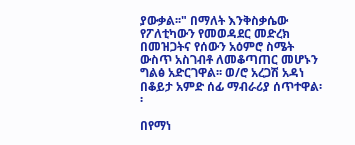ያውቃል፡፡" በማለት እንቅስቃሴው የፖለቲካውን የመወዳደር መድረክ በመዝጋትና የሰውን አዕምሮ ስሜት ውስጥ አስገብቶ ለመቆጣጠር መሆኑን ግልፅ አድርገዋል፡፡ ወ/ሮ አረጋሽ አዳነ በቆይታ አምድ ሰፊ ማብራሪያ ሰጥተዋል፡፡

በየማነ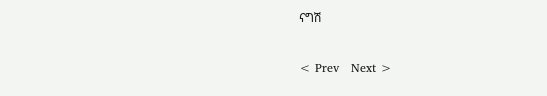ናግሽ


< Prev   Next >